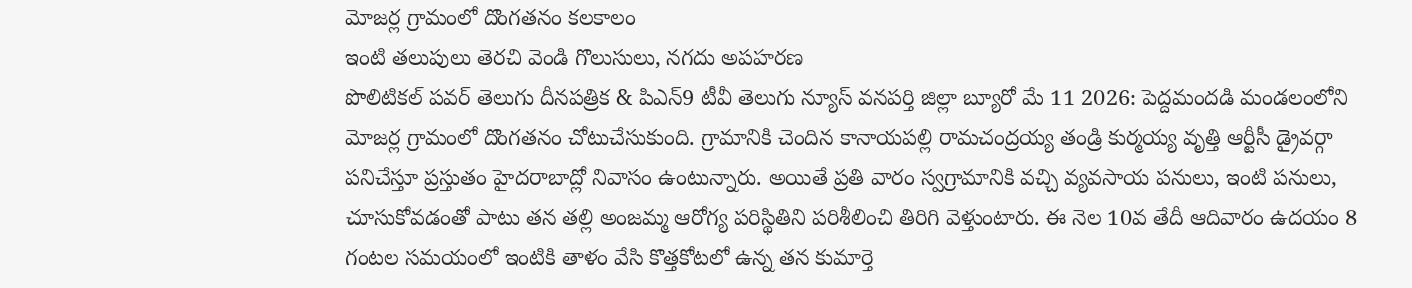మోజర్ల గ్రామంలో దొంగతనం కలకాలం
ఇంటి తలుపులు తెరచి వెండి గొలుసులు, నగదు అపహరణ
పొలిటికల్ పవర్ తెలుగు దీనపత్రిక & పిఎన్9 టీవీ తెలుగు న్యూస్ వనపర్తి జిల్లా బ్యూరో మే 11 2026: పెద్దమందడి మండలంలోని మోజర్ల గ్రామంలో దొంగతనం చోటుచేసుకుంది. గ్రామానికి చెందిన కానాయపల్లి రామచంద్రయ్య తండ్రి కుర్మయ్య వృత్తి ఆర్టీసీ డ్రైవర్గా పనిచేస్తూ ప్రస్తుతం హైదరాబాద్లో నివాసం ఉంటున్నారు. అయితే ప్రతి వారం స్వగ్రామానికి వచ్చి వ్యవసాయ పనులు, ఇంటి పనులు, చూసుకోవడంతో పాటు తన తల్లి అంజమ్మ ఆరోగ్య పరిస్థితిని పరిశీలించి తిరిగి వెళ్తుంటారు. ఈ నెల 10వ తేదీ ఆదివారం ఉదయం 8 గంటల సమయంలో ఇంటికి తాళం వేసి కొత్తకోటలో ఉన్న తన కుమార్తె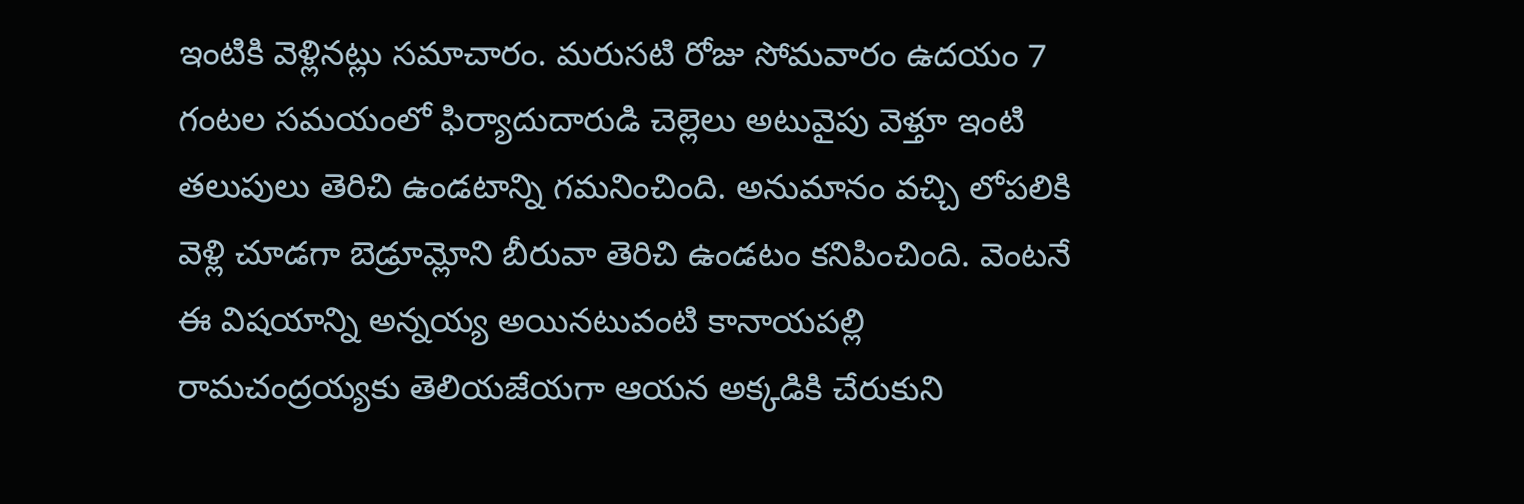ఇంటికి వెళ్లినట్లు సమాచారం. మరుసటి రోజు సోమవారం ఉదయం 7 గంటల సమయంలో ఫిర్యాదుదారుడి చెల్లెలు అటువైపు వెళ్తూ ఇంటి తలుపులు తెరిచి ఉండటాన్ని గమనించింది. అనుమానం వచ్చి లోపలికి వెళ్లి చూడగా బెడ్రూమ్లోని బీరువా తెరిచి ఉండటం కనిపించింది. వెంటనే ఈ విషయాన్ని అన్నయ్య అయినటువంటి కానాయపల్లి రామచంద్రయ్యకు తెలియజేయగా ఆయన అక్కడికి చేరుకుని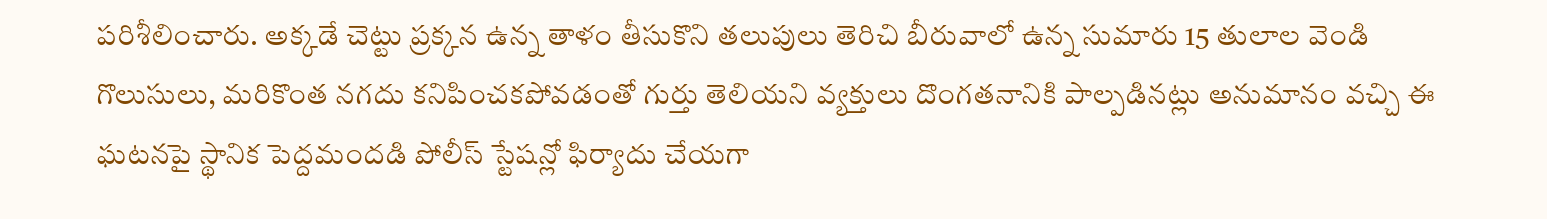పరిశీలించారు. అక్కడే చెట్టు ప్రక్కన ఉన్న తాళం తీసుకొని తలుపులు తెరిచి బీరువాలో ఉన్న సుమారు 15 తులాల వెండి గొలుసులు, మరికొంత నగదు కనిపించకపోవడంతో గుర్తు తెలియని వ్యక్తులు దొంగతనానికి పాల్పడినట్లు అనుమానం వచ్చి ఈ ఘటనపై స్థానిక పెద్దమందడి పోలీస్ స్టేషన్లో ఫిర్యాదు చేయగా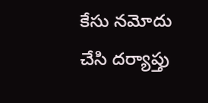కేసు నమోదు చేసి దర్యాప్తు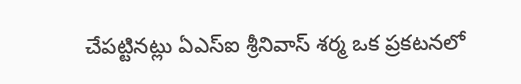చేపట్టినట్లు ఏఎస్ఐ శ్రీనివాస్ శర్మ ఒక ప్రకటనలో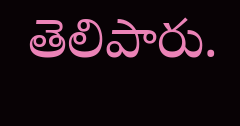తెలిపారు.